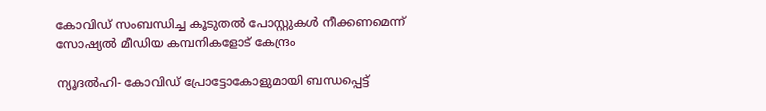കോവിഡ് സംബന്ധിച്ച കൂടുതല്‍ പോസ്റ്റുകള്‍ നീക്കണമെന്ന് സോഷ്യല്‍ മീഡിയ കമ്പനികളോട് കേന്ദ്രം

ന്യൂദല്‍ഹി- കോവിഡ് പ്രോട്ടോകോളുമായി ബന്ധപ്പെട്ട്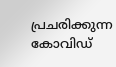പ്രചരിക്കുന്ന കോവിഡ്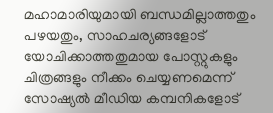മഹാമാരിയുമായി ബന്ധമില്ലാത്തതും പഴയതും, സാഹചര്യങ്ങളോട് യോചിക്കാത്തതുമായ പോസ്റ്റുകളും ചിത്രങ്ങളും നീക്കം ചെയ്യണമെന്ന് സോഷ്യല്‍ മീഡിയ കമ്പനികളോട്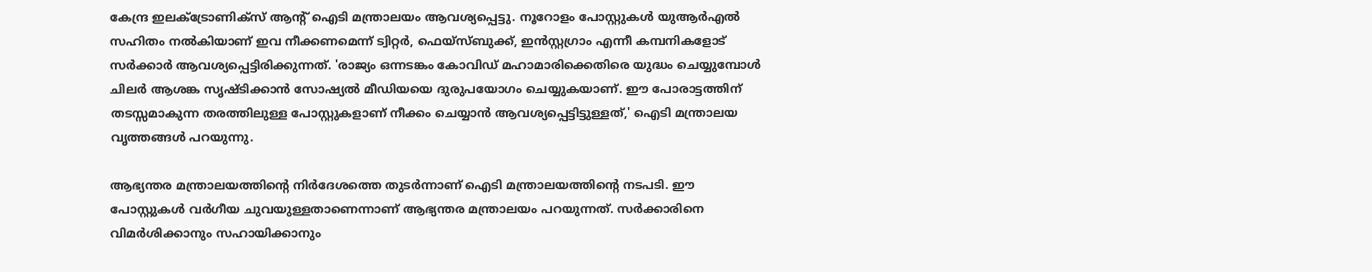കേന്ദ്ര ഇലക്ട്രോണിക്‌സ് ആന്റ് ഐടി മന്ത്രാലയം ആവശ്യപ്പെട്ടു. നൂറോളം പോസ്റ്റുകള്‍ യുആര്‍എല്‍ സഹിതം നല്‍കിയാണ് ഇവ നീക്കണമെന്ന് ട്വിറ്റര്‍, ഫെയ്‌സ്ബുക്ക്, ഇന്‍സ്റ്റഗ്രാം എന്നീ കമ്പനികളോട് സര്‍ക്കാര്‍ ആവശ്യപ്പെട്ടിരിക്കുന്നത്. 'രാജ്യം ഒന്നടങ്കം കോവിഡ് മഹാമാരിക്കെതിരെ യുദ്ധം ചെയ്യുമ്പോള്‍ ചിലര്‍ ആശങ്ക സൃഷ്ടിക്കാന്‍ സോഷ്യല്‍ മീഡിയയെ ദുരുപയോഗം ചെയ്യുകയാണ്. ഈ പോരാട്ടത്തിന് തടസ്സമാകുന്ന തരത്തിലുള്ള പോസ്റ്റുകളാണ് നീക്കം ചെയ്യാന്‍ ആവശ്യപ്പെട്ടിട്ടുള്ളത്,' ഐടി മന്ത്രാലയ വൃത്തങ്ങള്‍ പറയുന്നു.

ആഭ്യന്തര മന്ത്രാലയത്തിന്റെ നിര്‍ദേശത്തെ തുടര്‍ന്നാണ് ഐടി മന്ത്രാലയത്തിന്റെ നടപടി. ഈ പോസ്റ്റുകള്‍ വര്‍ഗീയ ചുവയുള്ളതാണെന്നാണ് ആഭ്യന്തര മന്ത്രാലയം പറയുന്നത്. സര്‍ക്കാരിനെ വിമര്‍ശിക്കാനും സഹായിക്കാനും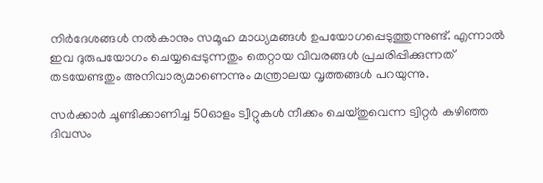നിര്‍ദേശങ്ങള്‍ നല്‍കാനും സമൂഹ മാധ്യമങ്ങള്‍ ഉപയോഗപ്പെടുത്തുന്നുണ്ട്. എന്നാല്‍ ഇവ ദുരുപയോഗം ചെയ്യപ്പെടുന്നതും തെറ്റായ വിവരങ്ങള്‍ പ്രചരിപ്പിക്കുന്നത് തടയേണ്ടതും അനിവാര്യമാണെന്നും മന്ത്രാലയ വൃത്തങ്ങള്‍ പറയുന്നു.

സര്‍ക്കാര്‍ ചൂണ്ടിക്കാണിച്ച 50ഓളം ട്വീറ്റുകള്‍ നീക്കം ചെയ്തുവെന്ന ട്വിറ്റര്‍ കഴിഞ്ഞ ദിവസം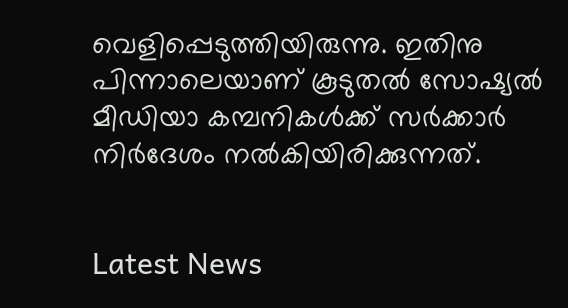വെളിപ്പെടുത്തിയിരുന്നു. ഇതിനു പിന്നാലെയാണ് കൂടുതല്‍ സോഷ്യല്‍ മീഡിയാ കമ്പനികള്‍ക്ക് സര്‍ക്കാര്‍ നിര്‍ദേശം നല്‍കിയിരിക്കുന്നത്.


Latest News